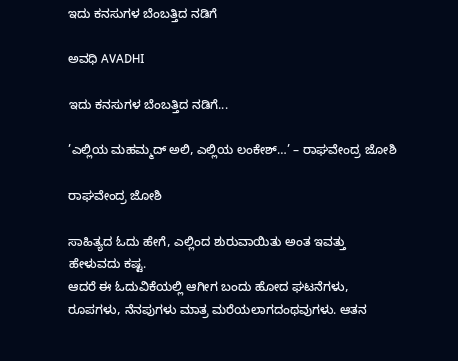ಇದು ಕನಸುಗಳ ಬೆಂಬತ್ತಿದ ನಡಿಗೆ‍

ಅವಧಿ AVADHI

ಇದು ಕನಸುಗಳ ಬೆಂಬತ್ತಿದ ನಡಿಗೆ...

’ಎಲ್ಲಿಯ ಮಹಮ್ಮದ್ ಅಲಿ, ಎಲ್ಲಿಯ ಲಂಕೇಶ್…’ – ರಾಘವೇಂದ್ರ ಜೋಶಿ

ರಾಘವೇಂದ್ರ ಜೋಶಿ

ಸಾಹಿತ್ಯದ ಓದು ಹೇಗೆ, ಎಲ್ಲಿಂದ ಶುರುವಾಯಿತು ಅಂತ ಇವತ್ತು ಹೇಳುವದು ಕಷ್ಟ.
ಆದರೆ ಈ ಓದುವಿಕೆಯಲ್ಲಿ ಆಗೀಗ ಬಂದು ಹೋದ ಘಟನೆಗಳು, ರೂಪಗಳು, ನೆನಪುಗಳು ಮಾತ್ರ ಮರೆಯಲಾಗದಂಥವುಗಳು. ಆತನ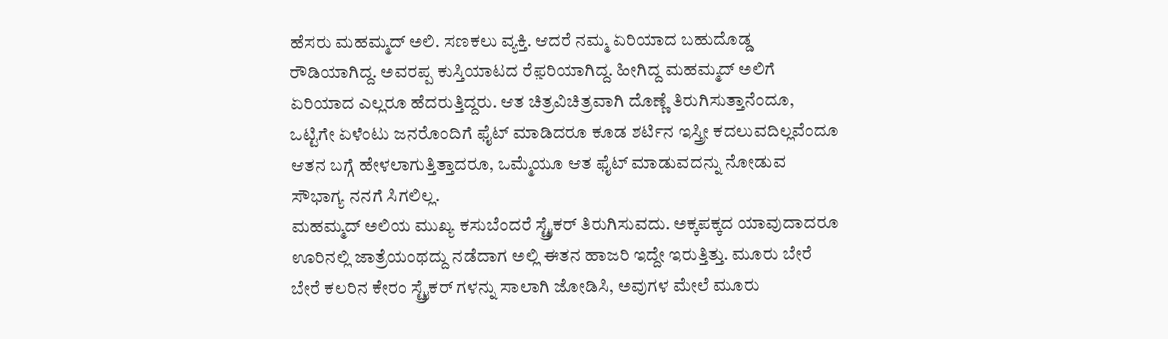ಹೆಸರು ಮಹಮ್ಮದ್ ಅಲಿ. ಸಣಕಲು ವ್ಯಕ್ತಿ. ಆದರೆ ನಮ್ಮ ಏರಿಯಾದ ಬಹುದೊಡ್ಡ ರೌಡಿಯಾಗಿದ್ದ. ಅವರಪ್ಪ ಕುಸ್ತಿಯಾಟದ ರೆಫ಼ರಿಯಾಗಿದ್ದ. ಹೀಗಿದ್ದ ಮಹಮ್ಮದ್ ಅಲಿಗೆ ಏರಿಯಾದ ಎಲ್ಲರೂ ಹೆದರುತ್ತಿದ್ದರು. ಆತ ಚಿತ್ರವಿಚಿತ್ರವಾಗಿ ದೊಣ್ಣೆ ತಿರುಗಿಸುತ್ತಾನೆಂದೂ, ಒಟ್ಟಿಗೇ ಏಳೆಂಟು ಜನರೊಂದಿಗೆ ಫೈಟ್ ಮಾಡಿದರೂ ಕೂಡ ಶರ್ಟಿನ ಇಸ್ತ್ರೀ ಕದಲುವದಿಲ್ಲವೆಂದೂ ಆತನ ಬಗ್ಗೆ ಹೇಳಲಾಗುತ್ತಿತ್ತಾದರೂ, ಒಮ್ಮೆಯೂ ಆತ ಫೈಟ್ ಮಾಡುವದನ್ನು ನೋಡುವ ಸೌಭಾಗ್ಯ ನನಗೆ ಸಿಗಲಿಲ್ಲ.
ಮಹಮ್ಮದ್ ಅಲಿಯ ಮುಖ್ಯ ಕಸುಬೆಂದರೆ ಸ್ಟ್ರೈಕರ್ ತಿರುಗಿಸುವದು. ಅಕ್ಕಪಕ್ಕದ ಯಾವುದಾದರೂ ಊರಿನಲ್ಲಿ ಜಾತ್ರೆಯಂಥದ್ದು ನಡೆದಾಗ ಅಲ್ಲಿ ಈತನ ಹಾಜರಿ ಇದ್ದೇ ಇರುತ್ತಿತ್ತು. ಮೂರು ಬೇರೆ ಬೇರೆ ಕಲರಿನ ಕೇರಂ ಸ್ಟ್ರೈಕರ್ ಗಳನ್ನು ಸಾಲಾಗಿ ಜೋಡಿಸಿ, ಅವುಗಳ ಮೇಲೆ ಮೂರು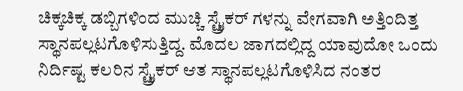ಚಿಕ್ಕಚಿಕ್ಕ ಡಬ್ಬಿಗಳಿಂದ ಮುಚ್ಚಿ ಸ್ಟ್ರೈಕರ್ ಗಳನ್ನು ವೇಗವಾಗಿ ಅತ್ತಿಂದಿತ್ತ ಸ್ಥಾನಪಲ್ಲಟಗೊಳಿಸುತ್ತಿದ್ದ. ಮೊದಲ ಜಾಗದಲ್ಲಿದ್ದ ಯಾವುದೋ ಒಂದು ನಿರ್ದಿಷ್ಟ ಕಲರಿನ ಸ್ಟ್ರೈಕರ್ ಆತ ಸ್ಥಾನಪಲ್ಲಟಗೊಳಿಸಿದ ನಂತರ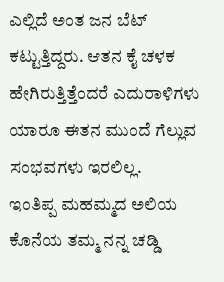ಎಲ್ಲಿದೆ ಅಂತ ಜನ ಬೆಟ್ ಕಟ್ಟುತ್ತಿದ್ದರು. ಆತನ ಕೈ ಚಳಕ ಹೇಗಿರುತ್ತಿತ್ತೆಂದರೆ ಎದುರಾಳಿಗಳು ಯಾರೂ ಈತನ ಮುಂದೆ ಗೆಲ್ಲುವ ಸಂಭವಗಳು ಇರಲಿಲ್ಲ.
ಇಂತಿಪ್ಪ ಮಹಮ್ಮದ ಅಲಿಯ ಕೊನೆಯ ತಮ್ಮ ನನ್ನ ಚಡ್ಡಿ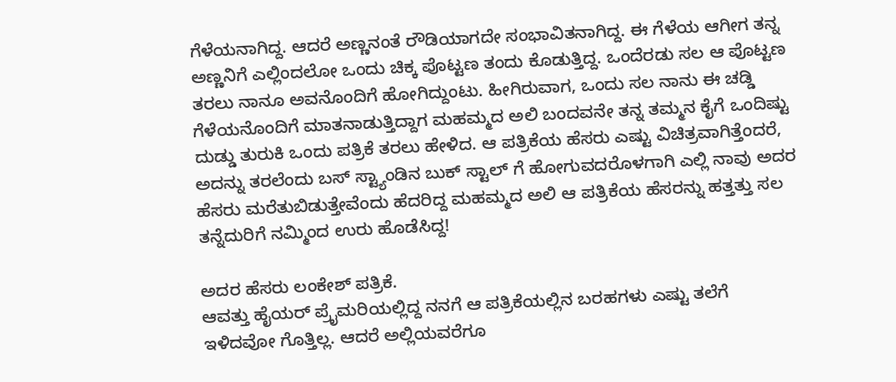ಗೆಳೆಯನಾಗಿದ್ದ. ಆದರೆ ಅಣ್ಣನಂತೆ ರೌಡಿಯಾಗದೇ ಸಂಭಾವಿತನಾಗಿದ್ದ. ಈ ಗೆಳೆಯ ಆಗೀಗ ತನ್ನ ಅಣ್ಣನಿಗೆ ಎಲ್ಲಿಂದಲೋ ಒಂದು ಚಿಕ್ಕ ಪೊಟ್ಟಣ ತಂದು ಕೊಡುತ್ತಿದ್ದ. ಒಂದೆರಡು ಸಲ ಆ ಪೊಟ್ಟಣ ತರಲು ನಾನೂ ಅವನೊಂದಿಗೆ ಹೋಗಿದ್ದುಂಟು. ಹೀಗಿರುವಾಗ, ಒಂದು ಸಲ ನಾನು ಈ ಚಡ್ಡಿ ಗೆಳೆಯನೊಂದಿಗೆ ಮಾತನಾಡುತ್ತಿದ್ದಾಗ ಮಹಮ್ಮದ ಅಲಿ ಬಂದವನೇ ತನ್ನ ತಮ್ಮನ ಕೈಗೆ ಒಂದಿಷ್ಟು ದುಡ್ಡು ತುರುಕಿ ಒಂದು ಪತ್ರಿಕೆ ತರಲು ಹೇಳಿದ. ಆ ಪತ್ರಿಕೆಯ ಹೆಸರು ಎಷ್ಟು ವಿಚಿತ್ರವಾಗಿತ್ತೆಂದರೆ, ಅದನ್ನು ತರಲೆಂದು ಬಸ್ ಸ್ಟ್ಯಾಂಡಿನ ಬುಕ್ ಸ್ಟಾಲ್ ಗೆ ಹೋಗುವದರೊಳಗಾಗಿ ಎಲ್ಲಿ ನಾವು ಅದರ ಹೆಸರು ಮರೆತುಬಿಡುತ್ತೇವೆಂದು ಹೆದರಿದ್ದ ಮಹಮ್ಮದ ಅಲಿ ಆ ಪತ್ರಿಕೆಯ ಹೆಸರನ್ನು ಹತ್ತತ್ತು ಸಲ ತನ್ನೆದುರಿಗೆ ನಮ್ಮಿಂದ ಉರು ಹೊಡೆಸಿದ್ದ!

ಅದರ ಹೆಸರು ಲಂಕೇಶ್ ಪತ್ರಿಕೆ.
ಆವತ್ತು ಹೈಯರ್ ಪ್ರೈಮರಿಯಲ್ಲಿದ್ದ ನನಗೆ ಆ ಪತ್ರಿಕೆಯಲ್ಲಿನ ಬರಹಗಳು ಎಷ್ಟು ತಲೆಗೆ ಇಳಿದವೋ ಗೊತ್ತಿಲ್ಲ. ಆದರೆ ಅಲ್ಲಿಯವರೆಗೂ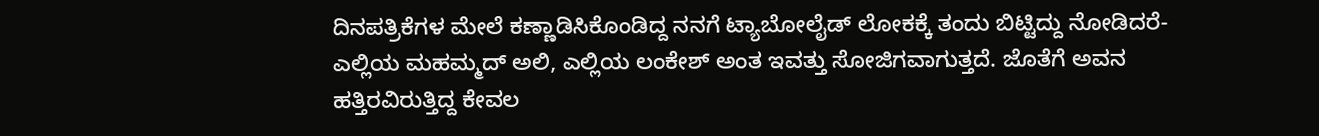ದಿನಪತ್ರಿಕೆಗಳ ಮೇಲೆ ಕಣ್ಣಾಡಿಸಿಕೊಂಡಿದ್ದ ನನಗೆ ಟ್ಯಾಬೋಲೈಡ್ ಲೋಕಕ್ಕೆ ತಂದು ಬಿಟ್ಟಿದ್ದು ನೋಡಿದರೆ- ಎಲ್ಲಿಯ ಮಹಮ್ಮದ್ ಅಲಿ, ಎಲ್ಲಿಯ ಲಂಕೇಶ್ ಅಂತ ಇವತ್ತು ಸೋಜಿಗವಾಗುತ್ತದೆ. ಜೊತೆಗೆ ಅವನ ಹತ್ತಿರವಿರುತ್ತಿದ್ದ ಕೇವಲ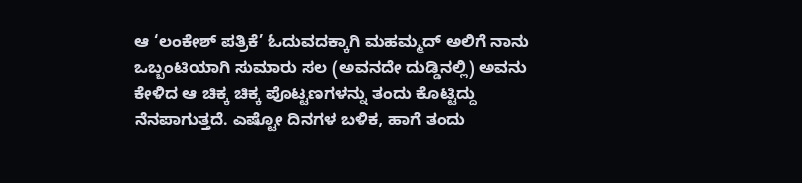ಆ ‘ಲಂಕೇಶ್ ಪತ್ರಿಕೆ’ ಓದುವದಕ್ಕಾಗಿ ಮಹಮ್ಮದ್ ಅಲಿಗೆ ನಾನು ಒಬ್ಬಂಟಿಯಾಗಿ ಸುಮಾರು ಸಲ (ಅವನದೇ ದುಡ್ಡಿನಲ್ಲಿ) ಅವನು ಕೇಳಿದ ಆ ಚಿಕ್ಕ ಚಿಕ್ಕ ಪೊಟ್ಟಣಗಳನ್ನು ತಂದು ಕೊಟ್ಟಿದ್ದು ನೆನಪಾಗುತ್ತದೆ. ಎಷ್ಟೋ ದಿನಗಳ ಬಳಿಕ, ಹಾಗೆ ತಂದು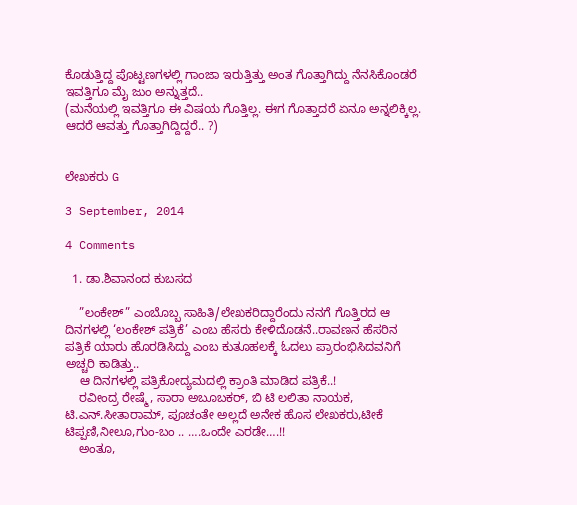ಕೊಡುತ್ತಿದ್ದ ಪೊಟ್ಟಣಗಳಲ್ಲಿ ಗಾಂಜಾ ಇರುತ್ತಿತ್ತು ಅಂತ ಗೊತ್ತಾಗಿದ್ದು ನೆನಸಿಕೊಂಡರೆ ಇವತ್ತಿಗೂ ಮೈ ಜುಂ ಅನ್ನುತ್ತದೆ..
(ಮನೆಯಲ್ಲಿ ಇವತ್ತಿಗೂ ಈ ವಿಷಯ ಗೊತ್ತಿಲ್ಲ. ಈಗ ಗೊತ್ತಾದರೆ ಏನೂ ಅನ್ನಲಿಕ್ಕಿಲ್ಲ. ಆದರೆ ಆವತ್ತು ಗೊತ್ತಾಗಿದ್ದಿದ್ದರೆ.. ?)


ಲೇಖಕರು G

3 September, 2014

4 Comments

  1. ಡಾ.ಶಿವಾನಂದ ಕುಬಸದ

    ”ಲಂಕೇಶ್” ಎಂಬೊಬ್ಬ ಸಾಹಿತಿ/ಲೇಖಕರಿದ್ದಾರೆಂದು ನನಗೆ ಗೊತ್ತಿರದ ಆ ದಿನಗಳಲ್ಲಿ ‘ಲಂಕೇಶ್ ಪತ್ರಿಕೆ’ ಎಂಬ ಹೆಸರು ಕೇಳಿದೊಡನೆ..ರಾವಣನ ಹೆಸರಿನ ಪತ್ರಿಕೆ ಯಾರು ಹೊರಡಿಸಿದ್ದು ಎಂಬ ಕುತೂಹಲಕ್ಕೆ ಓದಲು ಪ್ರಾರಂಭಿಸಿದವನಿಗೆ ಅಚ್ಚರಿ ಕಾಡಿತ್ತು..
    ಆ ದಿನಗಳಲ್ಲಿ ಪತ್ರಿಕೋದ್ಯಮದಲ್ಲಿ ಕ್ರಾಂತಿ ಮಾಡಿದ ಪತ್ರಿಕೆ..!
    ರವೀಂದ್ರ ರೇಷ್ಮೆ, ಸಾರಾ ಅಬೂಬಕರ್, ಬಿ ಟಿ ಲಲಿತಾ ನಾಯಕ, ಟಿ.ಎನ್.ಸೀತಾರಾಮ್, ಪೂಚಂತೇ ಅಲ್ಲದೆ ಅನೇಕ ಹೊಸ ಲೇಖಕರು,ಟೀಕೆ ಟಿಪ್ಪಣಿ,ನೀಲೂ,ಗುಂ-ಬಂ .. ….ಒಂದೇ ಎರಡೇ….!!
    ಅಂತೂ,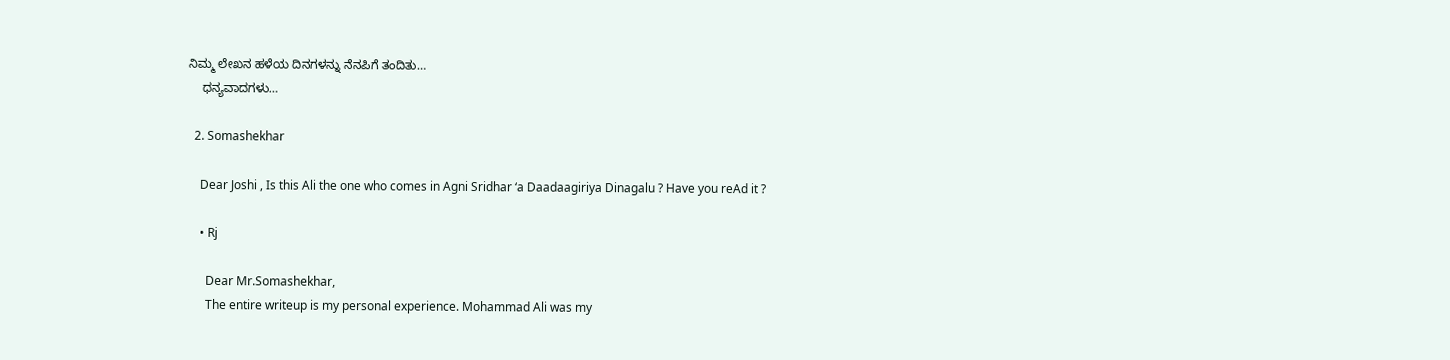ನಿಮ್ಮ ಲೇಖನ ಹಳೆಯ ದಿನಗಳನ್ನು ನೆನಪಿಗೆ ತಂದಿತು…
    ಧನ್ಯವಾದಗಳು…

  2. Somashekhar

    Dear Joshi , Is this Ali the one who comes in Agni Sridhar ‘a Daadaagiriya Dinagalu ? Have you reAd it ?

    • Rj

      Dear Mr.Somashekhar,
      The entire writeup is my personal experience. Mohammad Ali was my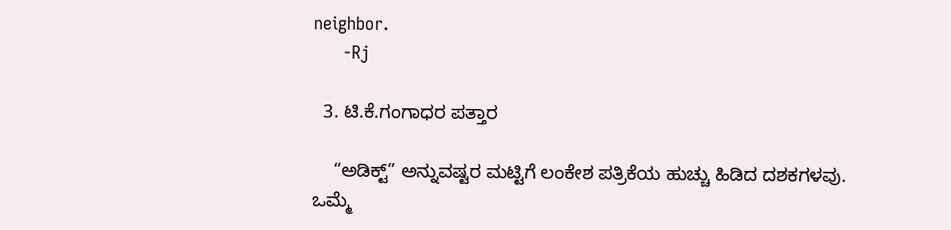neighbor.
      -Rj

  3. ಟಿ.ಕೆ.ಗಂಗಾಧರ ಪತ್ತಾರ

    “ಅಡಿಕ್ಟ್” ಅನ್ನುವಷ್ಟರ ಮಟ್ಟಿಗೆ ಲಂಕೇಶ ಪತ್ರಿಕೆಯ ಹುಚ್ಚು ಹಿಡಿದ ದಶಕಗಳವು. ಒಮ್ಮೆ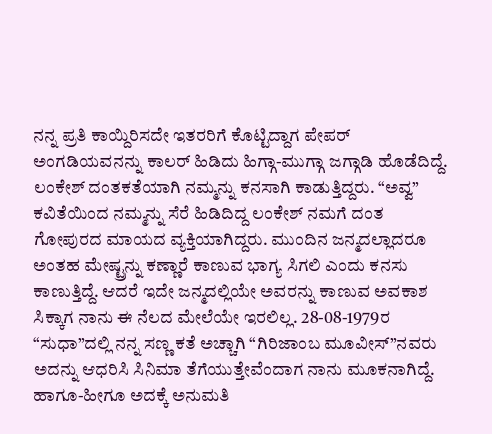ನನ್ನ ಪ್ರತಿ ಕಾಯ್ದಿರಿಸದೇ ಇತರರಿಗೆ ಕೊಟ್ಟಿದ್ದಾಗ ಪೇಪರ್ ಅಂಗಡಿಯವನನ್ನು ಕಾಲರ್ ಹಿಡಿದು ಹಿಗ್ಗಾ-ಮುಗ್ಗಾ ಜಗ್ಗಾಡಿ ಹೊಡೆದಿದ್ದೆ. ಲಂಕೇಶ್ ದಂತಕತೆಯಾಗಿ ನಮ್ಮನ್ನು ಕನಸಾಗಿ ಕಾಡುತ್ತಿದ್ದರು. “ಅವ್ವ” ಕವಿತೆಯಿಂದ ನಮ್ಮನ್ನು ಸೆರೆ ಹಿಡಿದಿದ್ದ ಲಂಕೇಶ್ ನಮಗೆ ದಂತ ಗೋಪುರದ ಮಾಯದ ವ್ಯಕ್ತಿಯಾಗಿದ್ದರು. ಮುಂದಿನ ಜನ್ಮದಲ್ಲಾದರೂ ಅಂತಹ ಮೇಷ್ಟ್ರನ್ನು ಕಣ್ಣಾರೆ ಕಾಣುವ ಭಾಗ್ಯ ಸಿಗಲಿ ಎಂದು ಕನಸು ಕಾಣುತ್ತಿದ್ದೆ. ಆದರೆ ಇದೇ ಜನ್ಮದಲ್ಲಿಯೇ ಅವರನ್ನು ಕಾಣುವ ಅವಕಾಶ ಸಿಕ್ಕಾಗ ನಾನು ಈ ನೆಲದ ಮೇಲೆಯೇ ಇರಲಿಲ್ಲ. 28-08-1979ರ “ಸುಧಾ”ದಲ್ಲಿ ನನ್ನ ಸಣ್ಣ ಕತೆ ಅಚ್ಚಾಗಿ “ಗಿರಿಜಾಂಬ ಮೂವೀಸ್”ನವರು ಅದನ್ನು ಆಧರಿಸಿ ಸಿನಿಮಾ ತೆಗೆಯುತ್ತೇವೆಂದಾಗ ನಾನು ಮೂಕನಾಗಿದ್ದೆ. ಹಾಗೂ-ಹೀಗೂ ಅದಕ್ಕೆ ಅನುಮತಿ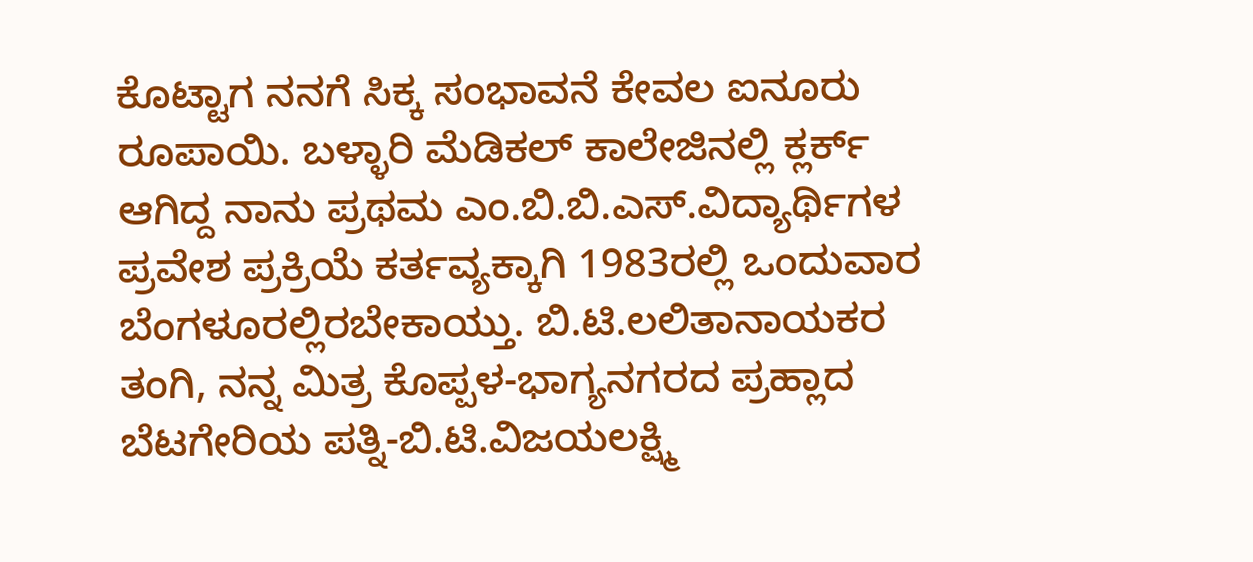ಕೊಟ್ಟಾಗ ನನಗೆ ಸಿಕ್ಕ ಸಂಭಾವನೆ ಕೇವಲ ಐನೂರು ರೂಪಾಯಿ. ಬಳ್ಳಾರಿ ಮೆಡಿಕಲ್ ಕಾಲೇಜಿನಲ್ಲಿ ಕ್ಲರ್ಕ್ ಆಗಿದ್ದ ನಾನು ಪ್ರಥಮ ಎಂ.ಬಿ.ಬಿ.ಎಸ್.ವಿದ್ಯಾರ್ಥಿಗಳ ಪ್ರವೇಶ ಪ್ರಕ್ರಿಯೆ ಕರ್ತವ್ಯಕ್ಕಾಗಿ 1983ರಲ್ಲಿ ಒಂದುವಾರ ಬೆಂಗಳೂರಲ್ಲಿರಬೇಕಾಯ್ತು. ಬಿ.ಟಿ.ಲಲಿತಾನಾಯಕರ ತಂಗಿ, ನನ್ನ ಮಿತ್ರ ಕೊಪ್ಪಳ-ಭಾಗ್ಯನಗರದ ಪ್ರಹ್ಲಾದ ಬೆಟಗೇರಿಯ ಪತ್ನಿ-ಬಿ.ಟಿ.ವಿಜಯಲಕ್ಷ್ಮಿ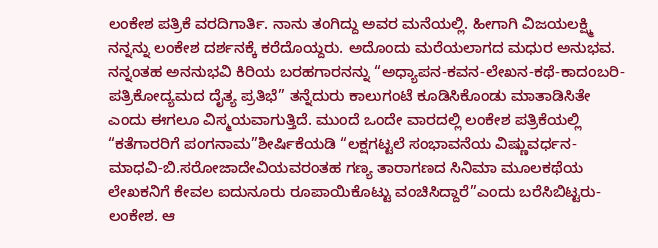ಲಂಕೇಶ ಪತ್ರಿಕೆ ವರದಿಗಾರ್ತಿ. ನಾನು ತಂಗಿದ್ದು ಅವರ ಮನೆಯಲ್ಲಿ. ಹೀಗಾಗಿ ವಿಜಯಲಕ್ಷ್ಮಿ ನನ್ನನ್ನು ಲಂಕೇಶ ದರ್ಶನಕ್ಕೆ ಕರೆದೊಯ್ದರು. ಅದೊಂದು ಮರೆಯಲಾಗದ ಮಧುರ ಅನುಭವ. ನನ್ನಂತಹ ಅನನುಭವಿ ಕಿರಿಯ ಬರಹಗಾರನನ್ನು “ಅಧ್ಯಾಪನ-ಕವನ-ಲೇಖನ-ಕಥೆ-ಕಾದಂಬರಿ-ಪತ್ರಿಕೋದ್ಯಮದ ದೈತ್ಯ ಪ್ರತಿಭೆ” ತನ್ನೆದುರು ಕಾಲುಗಂಟೆ ಕೂಡಿಸಿಕೊಂಡು ಮಾತಾಡಿಸಿತೇ ಎಂದು ಈಗಲೂ ವಿಸ್ಮಯವಾಗುತ್ತಿದೆ. ಮುಂದೆ ಒಂದೇ ವಾರದಲ್ಲಿ ಲಂಕೇಶ ಪತ್ರಿಕೆಯಲ್ಲಿ “ಕತೆಗಾರರಿಗೆ ಪಂಗನಾಮ”ಶೀರ್ಷಿಕೆಯಡಿ “ಲಕ್ಷಗಟ್ಟಲೆ ಸಂಭಾವನೆಯ ವಿಷ್ಣುವರ್ಧನ-ಮಾಧವಿ-ಬಿ.ಸರೋಜಾದೇವಿಯವರಂತಹ ಗಣ್ಯ ತಾರಾಗಣದ ಸಿನಿಮಾ ಮೂಲಕಥೆಯ ಲೇಖಕನಿಗೆ ಕೇವಲ ಐದುನೂರು ರೂಪಾಯಿಕೊಟ್ಟು ವಂಚಿಸಿದ್ದಾರೆ”ಎಂದು ಬರೆಸಿಬಿಟ್ಟರು-ಲಂಕೇಶ. ಆ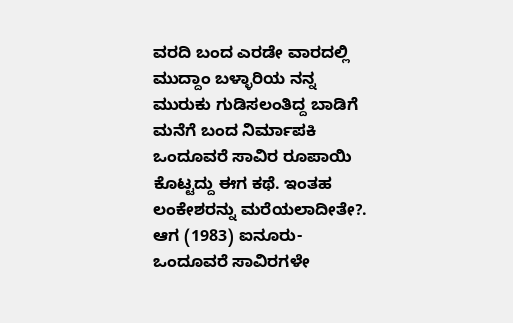ವರದಿ ಬಂದ ಎರಡೇ ವಾರದಲ್ಲಿ ಮುದ್ದಾಂ ಬಳ್ಳಾರಿಯ ನನ್ನ ಮುರುಕು ಗುಡಿಸಲಂತಿದ್ದ ಬಾಡಿಗೆ ಮನೆಗೆ ಬಂದ ನಿರ್ಮಾಪಕಿ ಒಂದೂವರೆ ಸಾವಿರ ರೂಪಾಯಿ ಕೊಟ್ಟದ್ದು ಈಗ ಕಥೆ. ಇಂತಹ ಲಂಕೇಶರನ್ನು ಮರೆಯಲಾದೀತೇ?. ಆಗ (1983) ಐನೂರು-ಒಂದೂವರೆ ಸಾವಿರಗಳೇ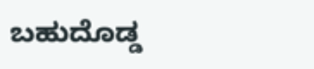ಬಹುದೊಡ್ಡ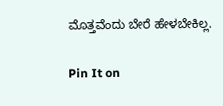ಮೊತ್ತವೆಂದು ಬೇರೆ ಹೇಳಬೇಕಿಲ್ಲ.

Pin It on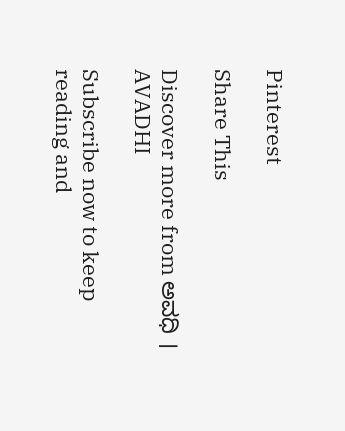Pinterest

Share This

Discover more from ಅವಧಿ । AVADHI

Subscribe now to keep reading and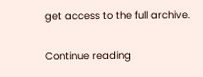get access to the full archive.

Continue reading